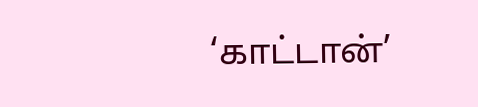‘காட்டான்’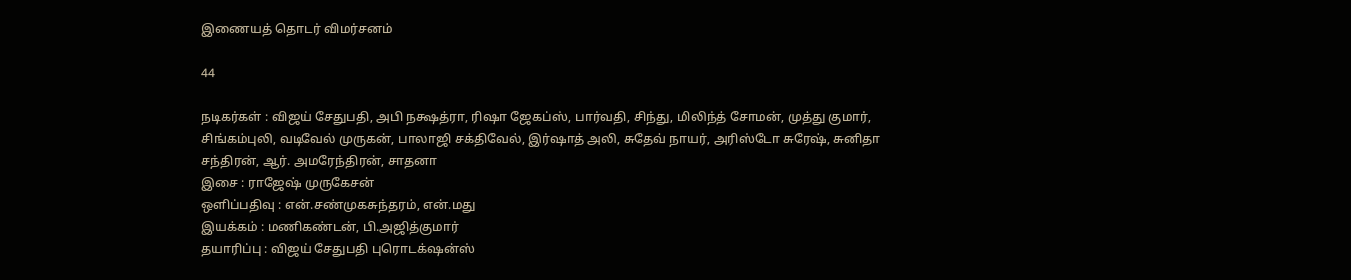இணையத் தொடர் விமர்சனம்

44

நடிகர்கள் : விஜய் சேதுபதி, அபி நக்ஷத்ரா, ரிஷா ஜேகப்ஸ், பார்வதி, சிந்து, மிலிந்த் சோமன், முத்து குமார், சிங்கம்புலி, வடிவேல் முருகன், பாலாஜி சக்திவேல், இர்ஷாத் அலி, சுதேவ் நாயர், அரிஸ்டோ சுரேஷ், சுனிதா சந்திரன், ஆர். அமரேந்திரன், சாதனா
இசை : ராஜேஷ் முருகேசன்
ஒளிப்பதிவு : என்.சண்முகசுந்தரம், என்.மது
இயக்கம் : மணிகண்டன், பி.அஜித்குமார்
தயாரிப்பு : விஜய் சேதுபதி புரொடக்‌ஷன்ஸ்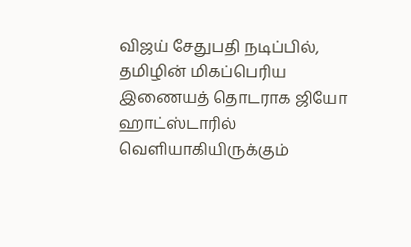விஜய் சேதுபதி நடிப்பில், தமிழின் மிகப்பெரிய இணையத் தொடராக ஜியோ ஹாட்ஸ்டாரில் வெளியாகியிருக்கும்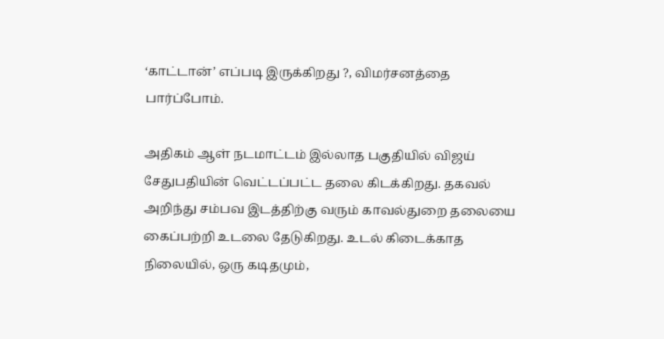‘காட்டான்’ எப்படி இருக்கிறது ?, விமர்சனத்தை பார்ப்போம்.

அதிகம் ஆள் நடமாட்டம் இல்லாத பகுதியில் விஜய் சேதுபதியின் வெட்டப்பட்ட தலை கிடக்கிறது. தகவல் அறிந்து சம்பவ இடத்திற்கு வரும் காவல்துறை தலையை கைப்பற்றி உடலை தேடுகிறது. உடல் கிடைக்காத நிலையில், ஒரு கடிதமும்,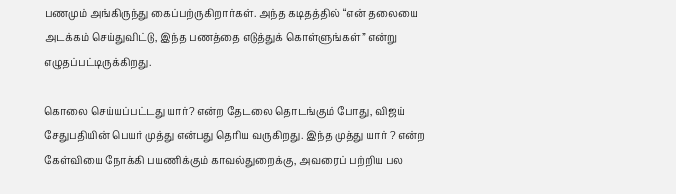பணமும் அங்கிருந்து கைப்பற்ருகிறார்கள். அந்த கடிதத்தில் “என் தலையை அடக்கம் செய்துவிட்டு, இந்த பணத்தை எடுத்துக் கொள்ளுங்கள்” என்று எழுதப்பட்டிருக்கிறது.

கொலை செய்யப்பட்டது யார்? என்ற தேடலை தொடங்கும் போது, விஜய் சேதுபதியின் பெயர் முத்து என்பது தெரிய வருகிறது. இந்த முத்து யார் ? என்ற கேள்வியை நோக்கி பயணிக்கும் காவல்துறைக்கு, அவரைப் பற்றிய பல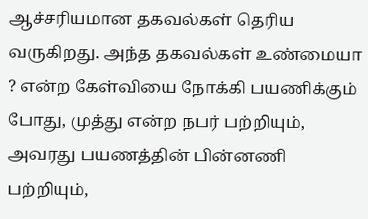ஆச்சரியமான தகவல்கள் தெரிய வருகிறது. அந்த தகவல்கள் உண்மையா ? என்ற கேள்வியை நோக்கி பயணிக்கும் போது, முத்து என்ற நபர் பற்றியும், அவரது பயணத்தின் பின்னணி பற்றியும்,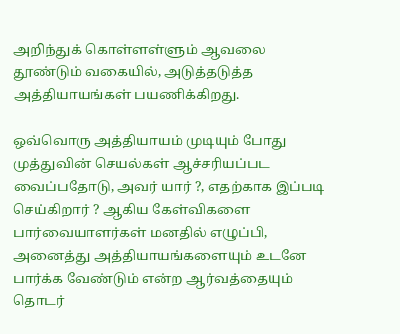அறிந்துக் கொள்ளள்ளும் ஆவலை தூண்டும் வகையில், அடுத்தடுத்த அத்தியாயங்கள் பயணிக்கிறது.

ஒவ்வொரு அத்தியாயம் முடியும் போது முத்துவின் செயல்கள் ஆச்சரியப்பட வைப்பதோடு, அவர் யார் ?, எதற்காக இப்படி செய்கிறார் ? ஆகிய கேள்விகளை பார்வையாளர்கள் மனதில் எழுப்பி, அனைத்து அத்தியாயங்களையும் உடனே பார்க்க வேண்டும் என்ற ஆர்வத்தையும் தொடர்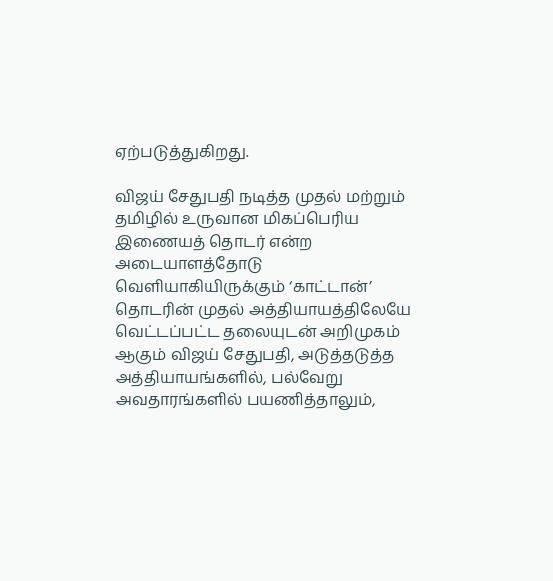ஏற்படுத்துகிறது.

விஜய் சேதுபதி நடித்த முதல் மற்றும் தமிழில் உருவான மிகப்பெரிய இணையத் தொடர் என்ற அடையாளத்தோடு வெளியாகியிருக்கும் ‘காட்டான்’ தொடரின் முதல் அத்தியாயத்திலேயே வெட்டப்பட்ட தலையுடன் அறிமுகம் ஆகும் விஜய் சேதுபதி, அடுத்தடுத்த அத்தியாயங்களில், பல்வேறு அவதாரங்களில் பயணித்தாலும்,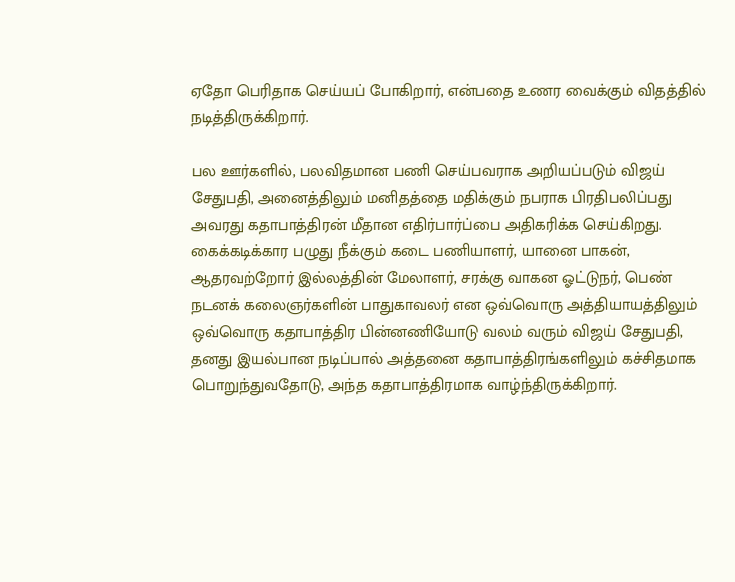ஏதோ பெரிதாக செய்யப் போகிறார், என்பதை உணர வைக்கும் விதத்தில் நடித்திருக்கிறார்.

பல ஊர்களில், பலவிதமான பணி செய்பவராக அறியப்படும் விஜய் சேதுபதி, அனைத்திலும் மனிதத்தை மதிக்கும் நபராக பிரதிபலிப்பது அவரது கதாபாத்திரன் மீதான எதிர்பார்ப்பை அதிகரிக்க செய்கிறது. கைக்கடிக்கார பழுது நீக்கும் கடை பணியாளர், யானை பாகன், ஆதரவற்றோர் இல்லத்தின் மேலாளர், சரக்கு வாகன ஓட்டுநர், பெண் நடனக் கலைஞர்களின் பாதுகாவலர் என ஒவ்வொரு அத்தியாயத்திலும் ஒவ்வொரு கதாபாத்திர பின்னணியோடு வலம் வரும் விஜய் சேதுபதி, தனது இயல்பான நடிப்பால் அத்தனை கதாபாத்திரங்களிலும் கச்சிதமாக பொறுந்துவதோடு, அந்த கதாபாத்திரமாக வாழ்ந்திருக்கிறார்.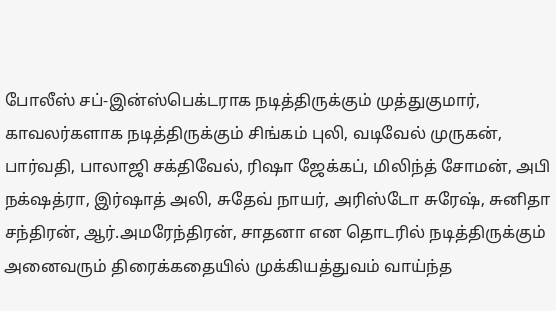போலீஸ் சப்-இன்ஸ்பெக்டராக நடித்திருக்கும் முத்துகுமார், காவலர்களாக நடித்திருக்கும் சிங்கம் புலி, வடிவேல் முருகன், பார்வதி, பாலாஜி சக்திவேல், ரிஷா ஜேக்கப், மிலிந்த் சோமன், அபி நக்‌ஷத்ரா, இர்ஷாத் அலி, சுதேவ் நாயர், அரிஸ்டோ சுரேஷ், சுனிதா சந்திரன், ஆர்.அமரேந்திரன், சாதனா என தொடரில் நடித்திருக்கும் அனைவரும் திரைக்கதையில் முக்கியத்துவம் வாய்ந்த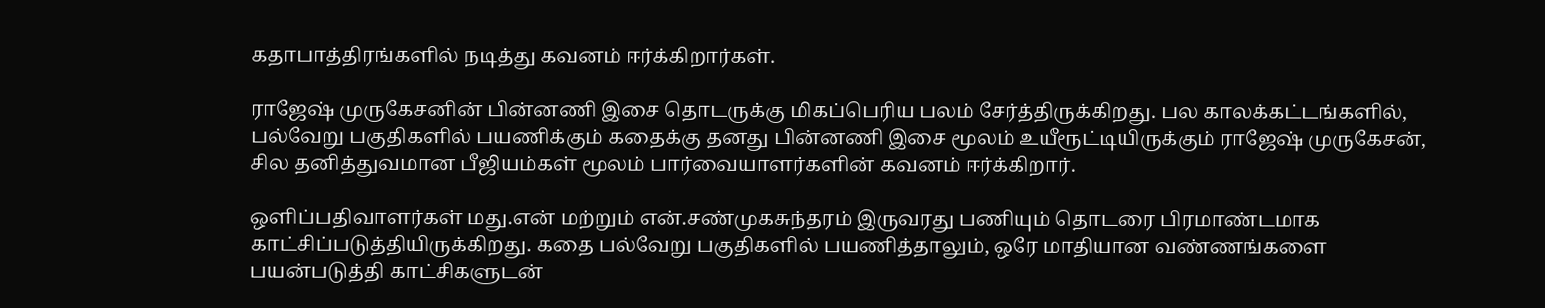கதாபாத்திரங்களில் நடித்து கவனம் ஈர்க்கிறார்கள்.

ராஜேஷ் முருகேசனின் பின்னணி இசை தொடருக்கு மிகப்பெரிய பலம் சேர்த்திருக்கிறது. பல காலக்கட்டங்களில், பல்வேறு பகுதிகளில் பயணிக்கும் கதைக்கு தனது பின்னணி இசை மூலம் உயீரூட்டியிருக்கும் ராஜேஷ் முருகேசன், சில தனித்துவமான பீஜியம்கள் மூலம் பார்வையாளர்களின் கவனம் ஈர்க்கிறார்.

ஒளிப்பதிவாளர்கள் மது.என் மற்றும் என்.சண்முகசுந்தரம் இருவரது பணியும் தொடரை பிரமாண்டமாக காட்சிப்படுத்தியிருக்கிறது. கதை பல்வேறு பகுதிகளில் பயணித்தாலும், ஒரே மாதியான வண்ணங்களை பயன்படுத்தி காட்சிகளுடன்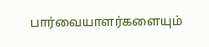பார்வையாளர்களையும்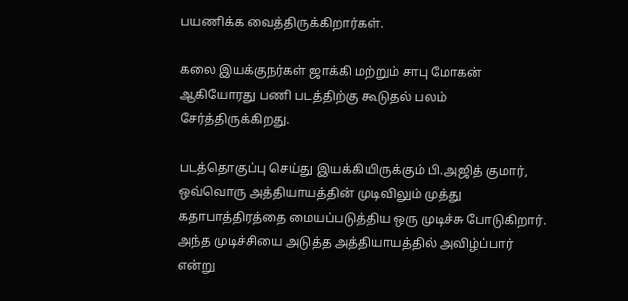பயணிக்க வைத்திருக்கிறார்கள்.

கலை இயக்குநர்கள் ஜாக்கி மற்றும் சாபு மோகன் ஆகியோரது பணி படத்திற்கு கூடுதல் பலம் சேர்த்திருக்கிறது.

படத்தொகுப்பு செய்து இயக்கியிருக்கும் பி.அஜித் குமார், ஒவ்வொரு அத்தியாயத்தின் முடிவிலும் முத்து கதாபாத்திரத்தை மையப்படுத்திய ஒரு முடிச்சு போடுகிறார். அந்த முடிச்சியை அடுத்த அத்தியாயத்தில் அவிழ்ப்பார் என்று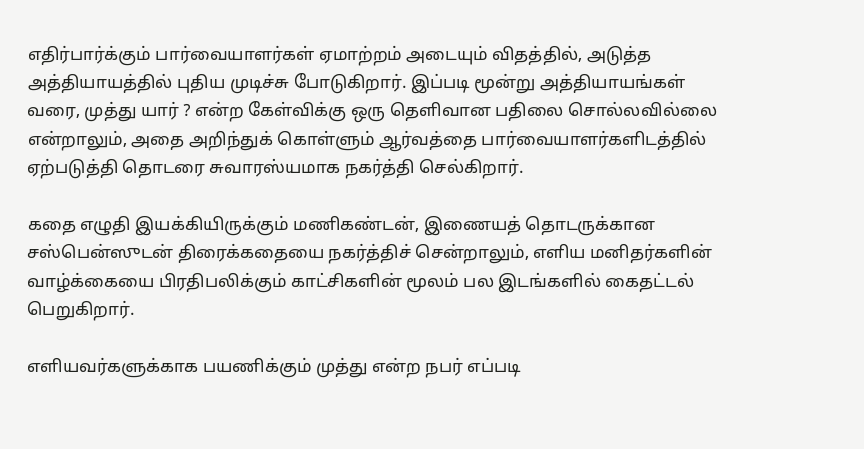எதிர்பார்க்கும் பார்வையாளர்கள் ஏமாற்றம் அடையும் விதத்தில், அடுத்த அத்தியாயத்தில் புதிய முடிச்சு போடுகிறார். இப்படி மூன்று அத்தியாயங்கள் வரை, முத்து யார் ? என்ற கேள்விக்கு ஒரு தெளிவான பதிலை சொல்லவில்லை என்றாலும், அதை அறிந்துக் கொள்ளும் ஆர்வத்தை பார்வையாளர்களிடத்தில் ஏற்படுத்தி தொடரை சுவாரஸ்யமாக நகர்த்தி செல்கிறார்.

கதை எழுதி இயக்கியிருக்கும் மணிகண்டன், இணையத் தொடருக்கான சஸ்பென்ஸுடன் திரைக்கதையை நகர்த்திச் சென்றாலும், எளிய மனிதர்களின் வாழ்க்கையை பிரதிபலிக்கும் காட்சிகளின் மூலம் பல இடங்களில் கைதட்டல் பெறுகிறார்.

எளியவர்களுக்காக பயணிக்கும் முத்து என்ற நபர் எப்படி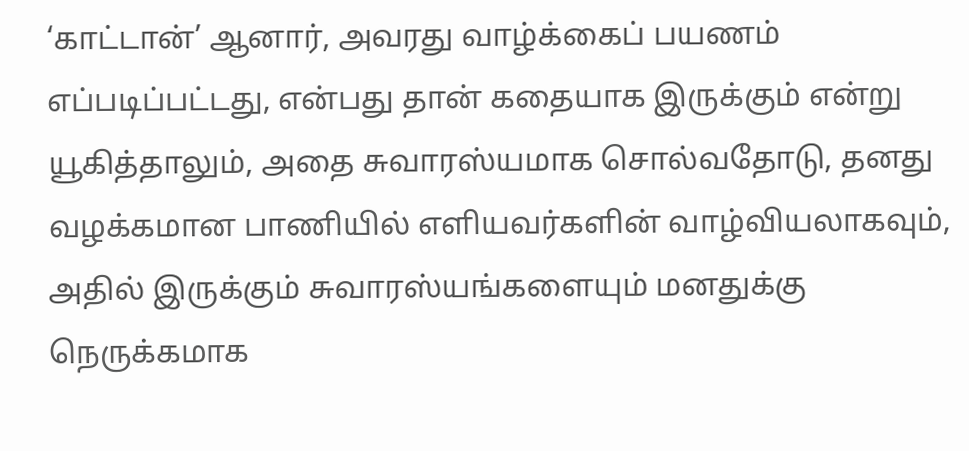‘காட்டான்’ ஆனார், அவரது வாழ்க்கைப் பயணம் எப்படிப்பட்டது, என்பது தான் கதையாக இருக்கும் என்று யூகித்தாலும், அதை சுவாரஸ்யமாக சொல்வதோடு, தனது வழக்கமான பாணியில் எளியவர்களின் வாழ்வியலாகவும், அதில் இருக்கும் சுவாரஸ்யங்களையும் மனதுக்கு நெருக்கமாக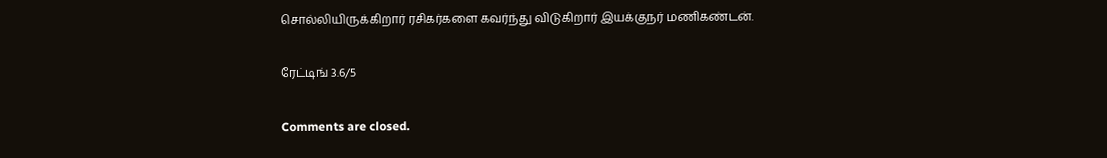சொல்லியிருக்கிறார் ரசிகர்களை கவர்ந்து விடுகிறார் இயக்குநர் மணிகண்டன்.

ரேட்டிங் 3.6/5

Comments are closed.